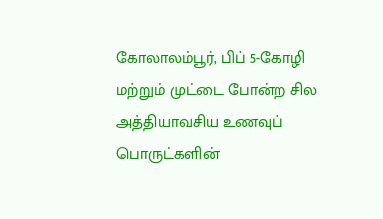கோலாலம்பூர், பிப் 5-கோழி மற்றும் முட்டை போன்ற சில அத்தியாவசிய உணவுப் பொருட்களின்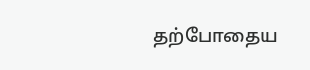தற்போதைய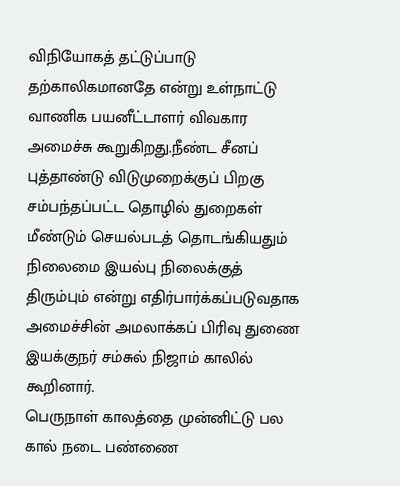விநியோகத் தட்டுப்பாடு தற்காலிகமானதே என்று உள்நாட்டு வாணிக பயனீட்டாளர் விவகார அமைச்சு கூறுகிறது.நீண்ட சீனப் புத்தாண்டு விடுமுறைக்குப் பிறகு சம்பந்தப்பட்ட தொழில் துறைகள் மீண்டும் செயல்படத் தொடங்கியதும் நிலைமை இயல்பு நிலைக்குத் திரும்பும் என்று எதிர்பார்க்கப்படுவதாக அமைச்சின் அமலாக்கப் பிரிவு துணை இயக்குநர் சம்சுல் நிஜாம் காலில் கூறினார்.
பெருநாள் காலத்தை முன்னிட்டு பல கால் நடை பண்ணை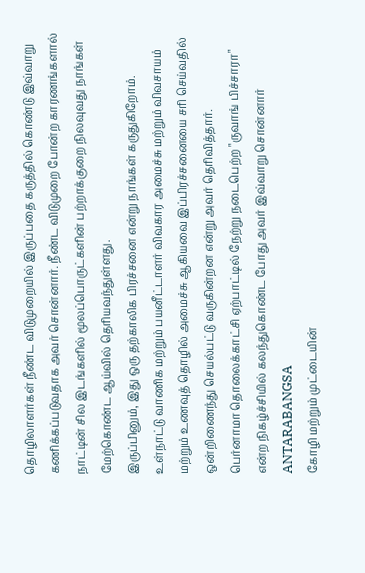தொழிலாளர்கள் நீண்ட விடுமுறையில் இருப்பதை கருத்தில் கொண்டு இவ்வாறு கணிக்கப்படுவதாக அவர் சொன்னார். நீண்ட விடுமுறை போன்ற காரணங்களால் நாட்டின் சில இடங்களில் மூலப்பொருட்களின் பற்றாக்குறை நிலவுவது நாங்கள் மேற்கொண்ட ஆய்வில் தெரியவந்துள்ளது.
இருப்பினும், இது ஒரு தற்காலிக பிரச்சனை என்று நாங்கள் கருதுகிறோம். உள்நாட்டு வாணிக மற்றும் பயனீட்டாளர் விவகார அமைச்சு மற்றும் விவசாயம் மற்றும் உணவுத் தொழில் அமைச்சு ஆகியவை இப்பிரச்சனையை சரி செய்வதில் ஒன்றிணைந்து செயல்பட்டு வருகின்றன என்று அவர் தெரிவித்தார்.
பெர்னாமா தொலைக்காட்சி ஏற்பாட்டில் நேற்று நடைபெற்ற "ருவாங் பிச்சாரா" என்ற நிகழ்ச்சியில் கலந்துகொண்ட போது அவர் இவ்வாறு சொன்னார்
ANTARABANGSA
கோழி மற்றும் முட்டையின்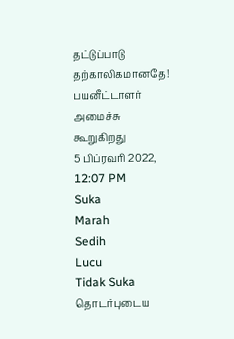தட்டுப்பாடு தற்காலிகமானதே! பயனீட்டாளர் அமைச்சு கூறுகிறது
5 பிப்ரவரி 2022, 12:07 PM
Suka
Marah
Sedih
Lucu
Tidak Suka
தொடர்புடைய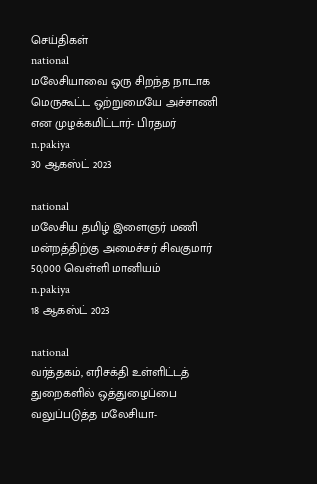செய்திகள்
national
மலேசியாவை ஒரு சிறந்த நாடாக மெருகூட்ட ஒற்றுமையே அச்சாணி என முழக்கமிட்டார்- பிரதமர்
n.pakiya
30 ஆகஸ்ட் 2023

national
மலேசிய தமிழ் இளைஞர் மணி மன்றத்திற்கு அமைச்சர் சிவகுமார் 50,000 வெள்ளி மானியம்
n.pakiya
18 ஆகஸ்ட் 2023

national
வர்த்தகம், எரிசக்தி உள்ளிட்டத் துறைகளில் ஒத்துழைப்பை வலுப்படுத்த மலேசியா-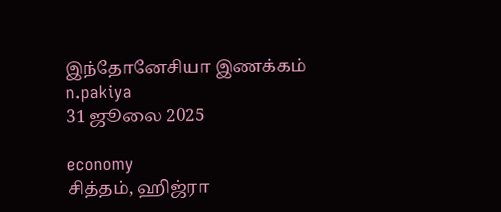இந்தோனேசியா இணக்கம்
n.pakiya
31 ஜூலை 2025

economy
சித்தம், ஹிஜ்ரா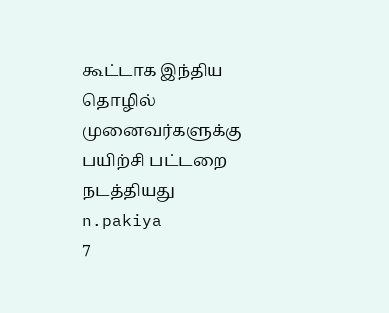கூட்டாக இந்திய தொழில் முனைவர்களுக்கு பயிற்சி பட்டறை நடத்தியது
n.pakiya
7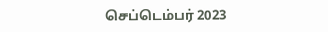செப்டெம்பர் 2023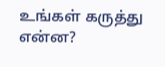உங்கள் கருத்து என்ன?